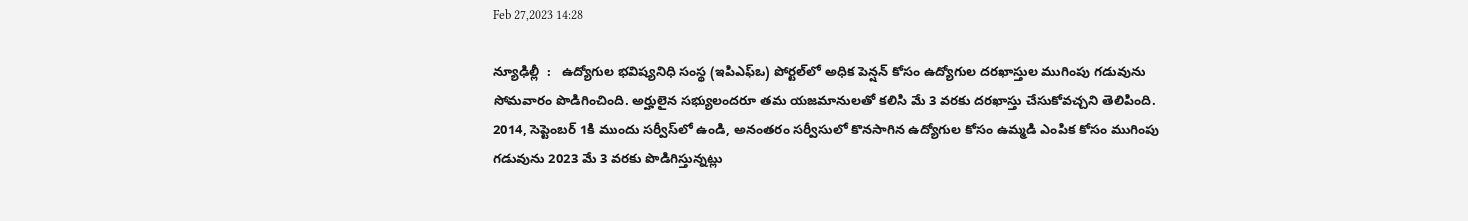Feb 27,2023 14:28

న్యూఢిల్లీ  :   ఉద్యోగుల భవిష్యనిధి సంస్థ (ఇపిఎఫ్‌ఒ) పోర్టల్‌లో అధిక పెన్షన్‌ కోసం ఉద్యోగుల దరఖాస్తుల ముగింపు గడువును సోమవారం పొడిగించింది. అర్హులైన సభ్యులందరూ తమ యజమానులతో కలిసి మే 3 వరకు దరఖాస్తు చేసుకోవచ్చని తెలిపింది. 2014, సెప్టెంబర్‌ 1కి ముందు సర్వీస్‌లో ఉండి, అనంతరం సర్వీసులో కొనసాగిన ఉద్యోగుల కోసం ఉమ్మడి ఎంపిక కోసం ముగింపు గడువును 2023 మే 3 వరకు పొడిగిస్తున్నట్లు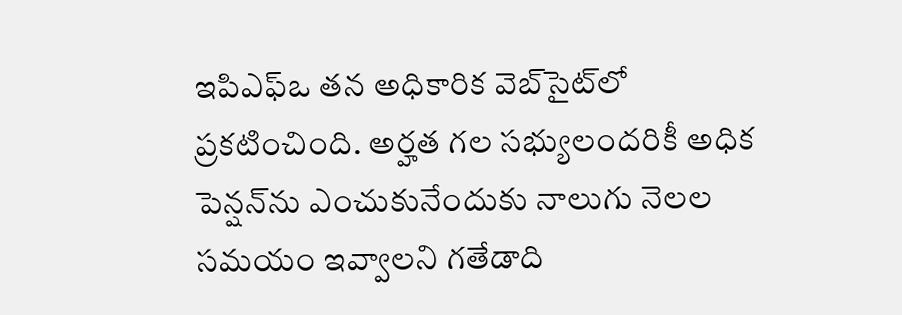ఇపిఎఫ్‌ఒ తన అధికారిక వెబ్‌సైట్‌లో ప్రకటించింది. అర్హత గల సభ్యులందరికీ అధిక పెన్షన్‌ను ఎంచుకునేందుకు నాలుగు నెలల సమయం ఇవ్వాలని గతేడాది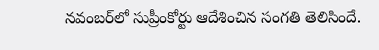నవంబర్‌లో సుప్రీంకోర్టు ఆదేశించిన సంగతి తెలిసిందే.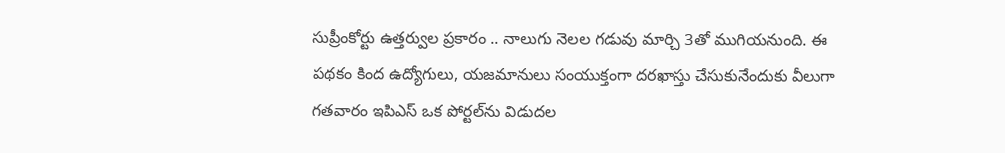సుప్రీంకోర్టు ఉత్తర్వుల ప్రకారం .. నాలుగు నెలల గడువు మార్చి 3తో ముగియనుంది. ఈ పథకం కింద ఉద్యోగులు, యజమానులు సంయుక్తంగా దరఖాస్తు చేసుకునేందుకు వీలుగా గతవారం ఇపిఎస్‌ ఒక పోర్టల్‌ను విడుదల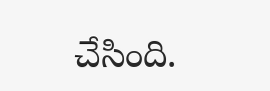చేసింది.